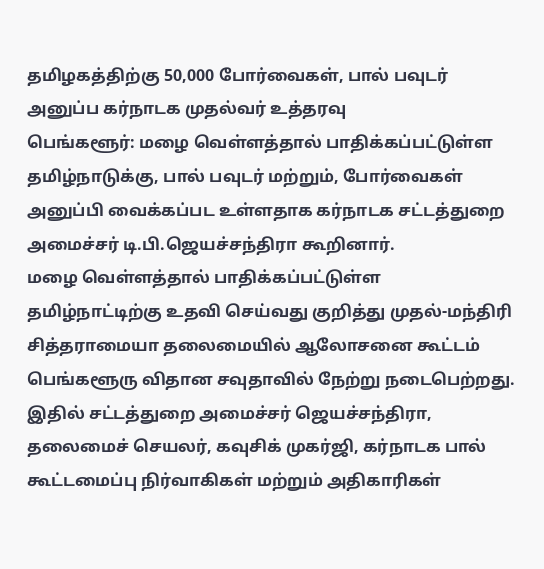தமிழகத்திற்கு 50,000 போர்வைகள், பால் பவுடர் அனுப்ப கர்நாடக முதல்வர் உத்தரவு
பெங்களூர்: மழை வெள்ளத்தால் பாதிக்கப்பட்டுள்ள தமிழ்நாடுக்கு, பால் பவுடர் மற்றும், போர்வைகள் அனுப்பி வைக்கப்பட உள்ளதாக கர்நாடக சட்டத்துறை அமைச்சர் டி.பி.ஜெயச்சந்திரா கூறினார்.
மழை வெள்ளத்தால் பாதிக்கப்பட்டுள்ள தமிழ்நாட்டிற்கு உதவி செய்வது குறித்து முதல்-மந்திரி சித்தராமையா தலைமையில் ஆலோசனை கூட்டம் பெங்களூரு விதான சவுதாவில் நேற்று நடைபெற்றது. இதில் சட்டத்துறை அமைச்சர் ஜெயச்சந்திரா, தலைமைச் செயலர், கவுசிக் முகர்ஜி, கர்நாடக பால் கூட்டமைப்பு நிர்வாகிகள் மற்றும் அதிகாரிகள்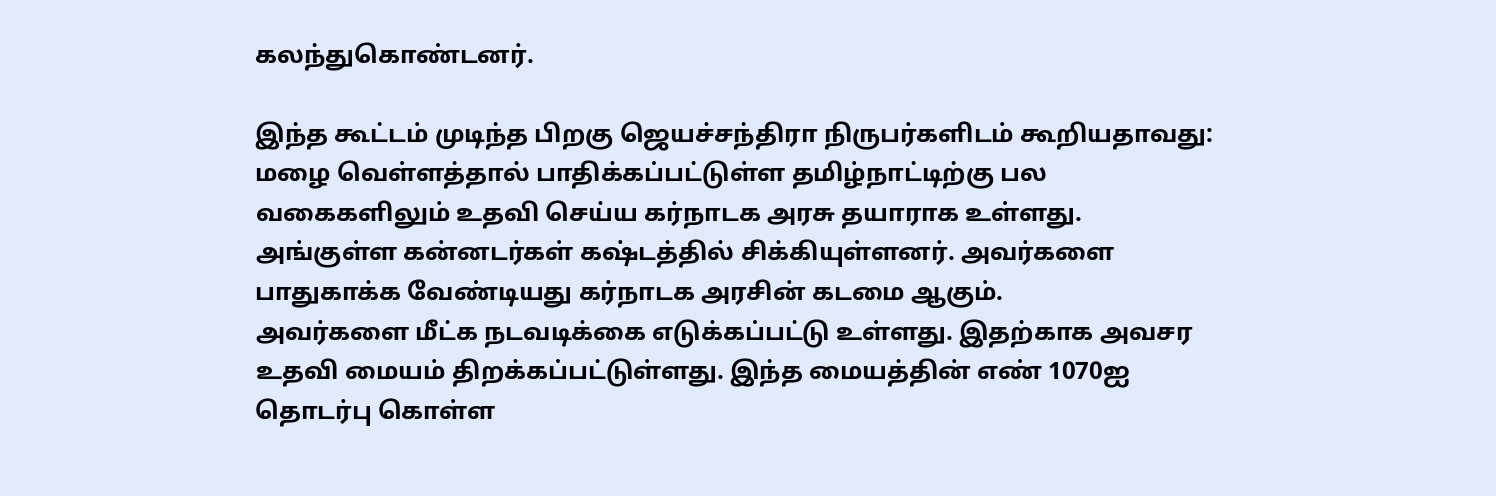கலந்துகொண்டனர்.

இந்த கூட்டம் முடிந்த பிறகு ஜெயச்சந்திரா நிருபர்களிடம் கூறியதாவது:
மழை வெள்ளத்தால் பாதிக்கப்பட்டுள்ள தமிழ்நாட்டிற்கு பல வகைகளிலும் உதவி செய்ய கர்நாடக அரசு தயாராக உள்ளது. அங்குள்ள கன்னடர்கள் கஷ்டத்தில் சிக்கியுள்ளனர். அவர்களை பாதுகாக்க வேண்டியது கர்நாடக அரசின் கடமை ஆகும்.
அவர்களை மீட்க நடவடிக்கை எடுக்கப்பட்டு உள்ளது. இதற்காக அவசர உதவி மையம் திறக்கப்பட்டுள்ளது. இந்த மையத்தின் எண் 1070ஐ தொடர்பு கொள்ள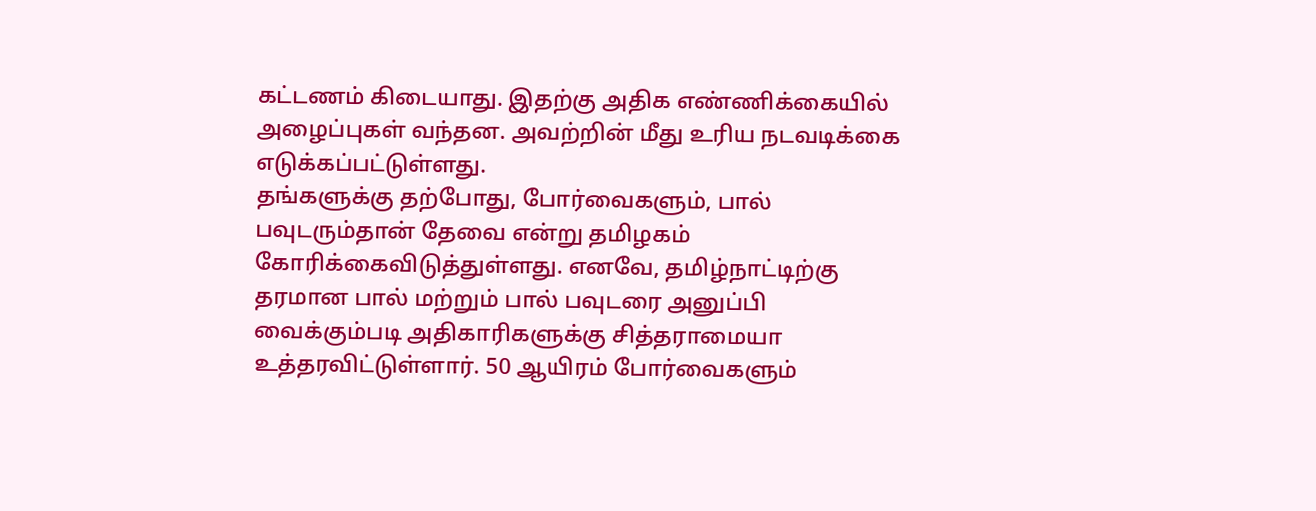கட்டணம் கிடையாது. இதற்கு அதிக எண்ணிக்கையில் அழைப்புகள் வந்தன. அவற்றின் மீது உரிய நடவடிக்கை எடுக்கப்பட்டுள்ளது.
தங்களுக்கு தற்போது, போர்வைகளும், பால் பவுடரும்தான் தேவை என்று தமிழகம் கோரிக்கைவிடுத்துள்ளது. எனவே, தமிழ்நாட்டிற்கு தரமான பால் மற்றும் பால் பவுடரை அனுப்பி வைக்கும்படி அதிகாரிகளுக்கு சித்தராமையா உத்தரவிட்டுள்ளார். 50 ஆயிரம் போர்வைகளும்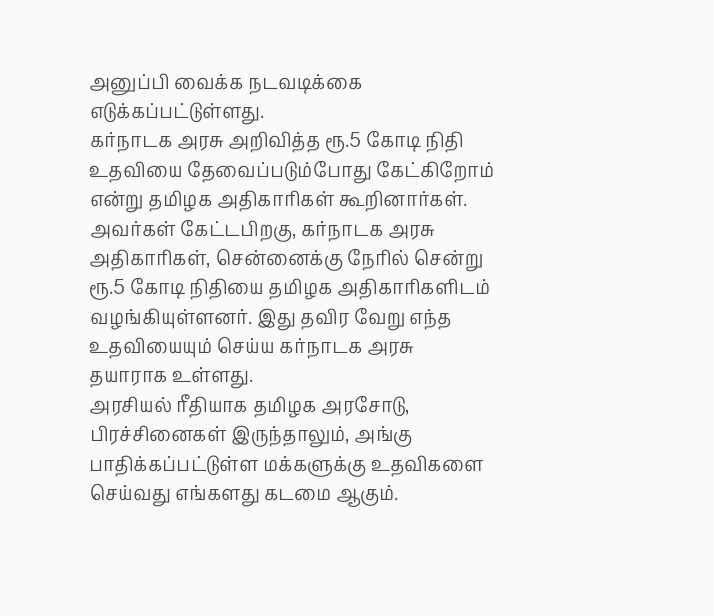அனுப்பி வைக்க நடவடிக்கை எடுக்கப்பட்டுள்ளது.
கர்நாடக அரசு அறிவித்த ரூ.5 கோடி நிதி உதவியை தேவைப்படும்போது கேட்கிறோம் என்று தமிழக அதிகாரிகள் கூறினார்கள். அவர்கள் கேட்டபிறகு, கர்நாடக அரசு அதிகாரிகள், சென்னைக்கு நேரில் சென்று ரூ.5 கோடி நிதியை தமிழக அதிகாரிகளிடம் வழங்கியுள்ளனர். இது தவிர வேறு எந்த உதவியையும் செய்ய கர்நாடக அரசு தயாராக உள்ளது.
அரசியல் ரீதியாக தமிழக அரசோடு, பிரச்சினைகள் இருந்தாலும், அங்கு பாதிக்கப்பட்டுள்ள மக்களுக்கு உதவிகளை செய்வது எங்களது கடமை ஆகும்.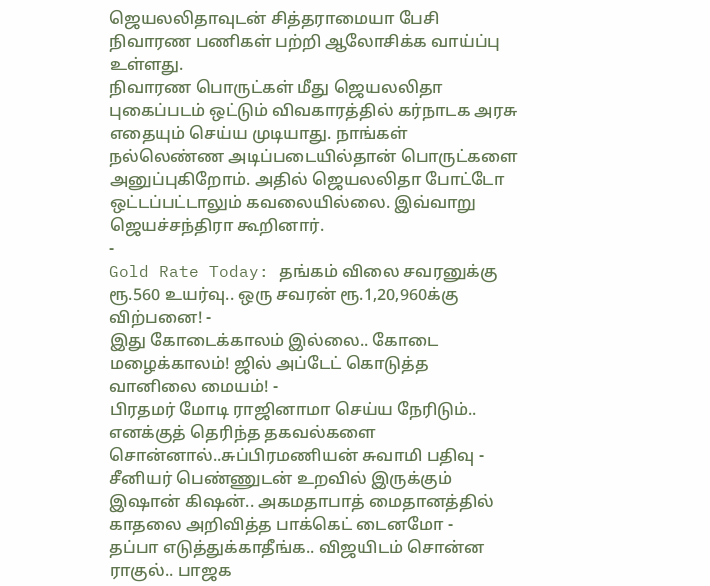ஜெயலலிதாவுடன் சித்தராமையா பேசி நிவாரண பணிகள் பற்றி ஆலோசிக்க வாய்ப்பு உள்ளது.
நிவாரண பொருட்கள் மீது ஜெயலலிதா புகைப்படம் ஒட்டும் விவகாரத்தில் கர்நாடக அரசு எதையும் செய்ய முடியாது. நாங்கள் நல்லெண்ண அடிப்படையில்தான் பொருட்களை அனுப்புகிறோம். அதில் ஜெயலலிதா போட்டோ ஒட்டப்பட்டாலும் கவலையில்லை. இவ்வாறு ஜெயச்சந்திரா கூறினார்.
-
Gold Rate Today: தங்கம் விலை சவரனுக்கு ரூ.560 உயர்வு.. ஒரு சவரன் ரூ.1,20,960க்கு விற்பனை! -
இது கோடைக்காலம் இல்லை.. கோடை மழைக்காலம்! ஜில் அப்டேட் கொடுத்த வானிலை மையம்! -
பிரதமர் மோடி ராஜினாமா செய்ய நேரிடும்.. எனக்குத் தெரிந்த தகவல்களை சொன்னால்..சுப்பிரமணியன் சுவாமி பதிவு -
சீனியர் பெண்ணுடன் உறவில் இருக்கும் இஷான் கிஷன்.. அகமதாபாத் மைதானத்தில் காதலை அறிவித்த பாக்கெட் டைனமோ -
தப்பா எடுத்துக்காதீங்க.. விஜயிடம் சொன்ன ராகுல்.. பாஜக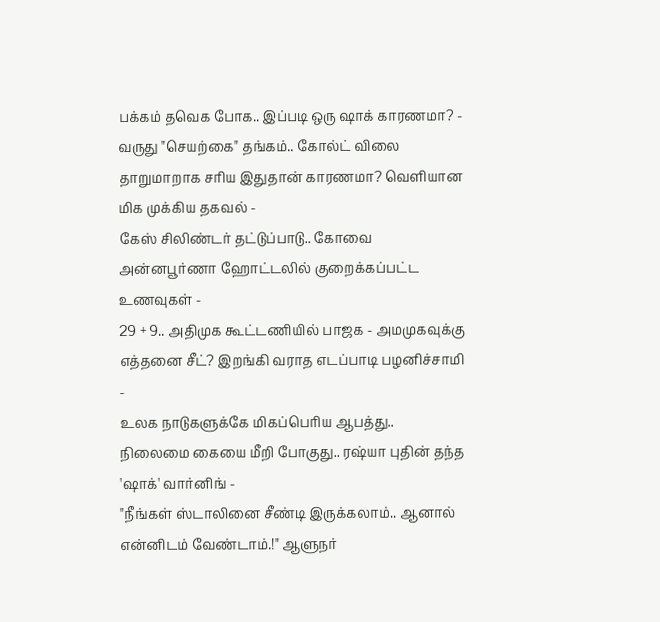பக்கம் தவெக போக.. இப்படி ஒரு ஷாக் காரணமா? -
வருது "செயற்கை" தங்கம்.. கோல்ட் விலை தாறுமாறாக சரிய இதுதான் காரணமா? வெளியான மிக முக்கிய தகவல் -
கேஸ் சிலிண்டர் தட்டுப்பாடு.. கோவை அன்னபூர்ணா ஹோட்டலில் குறைக்கப்பட்ட உணவுகள் -
29 + 9.. அதிமுக கூட்டணியில் பாஜக - அமமுகவுக்கு எத்தனை சீட்? இறங்கி வராத எடப்பாடி பழனிச்சாமி -
உலக நாடுகளுக்கே மிகப்பெரிய ஆபத்து.. நிலைமை கையை மீறி போகுது.. ரஷ்யா புதின் தந்த 'ஷாக்' வார்னிங் -
"நீங்கள் ஸ்டாலினை சீண்டி இருக்கலாம்.. ஆனால் என்னிடம் வேண்டாம்.!" ஆளுநர்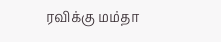ரவிக்கு மம்தா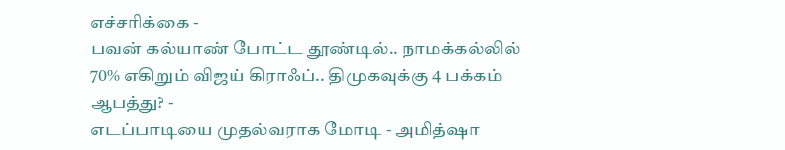எச்சரிக்கை -
பவன் கல்யாண் போட்ட தூண்டில்.. நாமக்கல்லில் 70% எகிறும் விஜய் கிராஃப்.. திமுகவுக்கு 4 பக்கம் ஆபத்து? -
எடப்பாடியை முதல்வராக மோடி - அமித்ஷா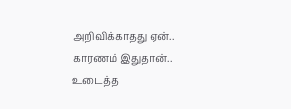அறிவிக்காதது ஏன்.. காரணம் இதுதான்.. உடைத்த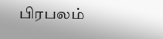பிரபலம்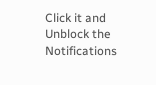Click it and Unblock the Notifications